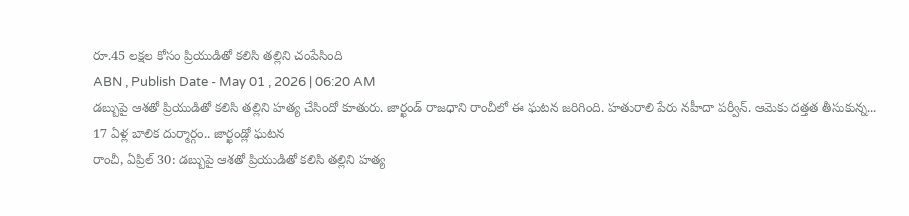రూ.45 లక్షల కోసం ప్రియుడితో కలిసి తల్లిని చంపేసింది
ABN , Publish Date - May 01 , 2026 | 06:20 AM
డబ్బుపై ఆశతో ప్రియుడితో కలిసి తల్లిని హత్య చేసిందో కూతురు. జార్ఖండ్ రాజధాని రాంచీలో ఈ ఘటన జరిగింది. హతురాలి పేరు నహీదా పర్వీన్. ఆమెకు దత్తత తీసుకున్న...
17 ఏళ్ల బాలిక దుర్మార్గం.. జార్ఖండ్లో ఘటన
రాంచీ, ఏప్రిల్ 30: డబ్బుపై ఆశతో ప్రియుడితో కలిసి తల్లిని హత్య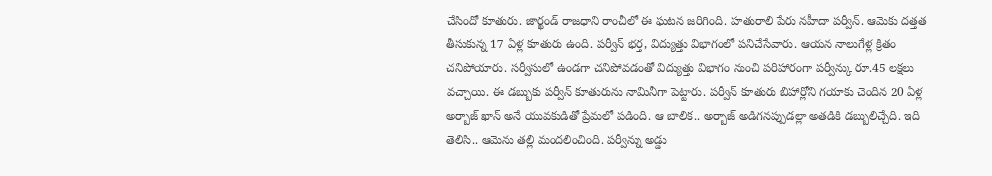చేసిందో కూతురు. జార్ఖండ్ రాజధాని రాంచీలో ఈ ఘటన జరిగింది. హతురాలి పేరు నహీదా పర్వీన్. ఆమెకు దత్తత తీసుకున్న 17 ఏళ్ల కూతురు ఉంది. పర్వీన్ భర్త, విద్యుత్తు విభాగంలో పనిచేసేవారు. ఆయన నాలుగేళ్ల క్రితం చనిపోయారు. సర్వీసులో ఉండగా చనిపోవడంతో విద్యుత్తు విభాగం నుంచి పరిహారంగా పర్వీన్కు రూ.45 లక్షలు వచ్చాయి. ఈ డబ్బుకు పర్వీన్ కూతురును నామినీగా పెట్టారు. పర్వీన్ కూతురు బిహార్లోని గయాకు చెందిన 20 ఏళ్ల అర్బాజ్ ఖాన్ అనే యువకుడితో ప్రేమలో పడింది. ఆ బాలిక.. అర్బాజ్ అడిగనప్పుడల్లా అతడికి డబ్బులిచ్చేది. ఇది తెలిసి.. ఆమెను తల్లి మందలించింది. పర్వీన్ను అడ్డు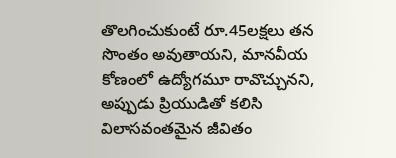తొలగించుకుంటే రూ.45లక్షలు తన సొంతం అవుతాయని, మానవీయ కోణంలో ఉద్యోగమూ రావొచ్చునని, అప్పుడు ప్రియుడితో కలిసి విలాసవంతమైన జీవితం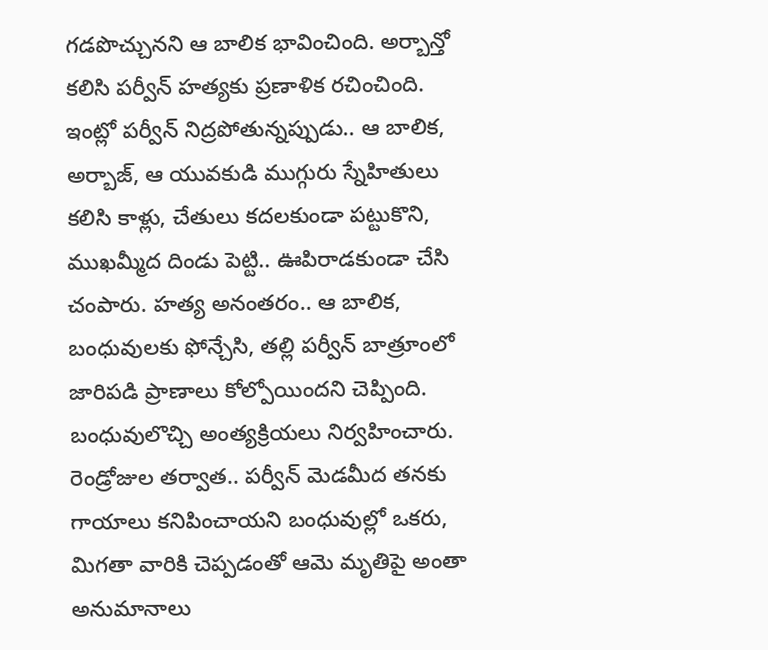గడపొచ్చునని ఆ బాలిక భావించింది. అర్బాన్తో కలిసి పర్వీన్ హత్యకు ప్రణాళిక రచించింది. ఇంట్లో పర్వీన్ నిద్రపోతున్నప్పుడు.. ఆ బాలిక, అర్బాజ్, ఆ యువకుడి ముగ్గురు స్నేహితులు కలిసి కాళ్లు, చేతులు కదలకుండా పట్టుకొని, ముఖమ్మీద దిండు పెట్టి.. ఊపిరాడకుండా చేసి చంపారు. హత్య అనంతరం.. ఆ బాలిక, బంధువులకు ఫోన్చేసి, తల్లి పర్వీన్ బాత్రూంలో జారిపడి ప్రాణాలు కోల్పోయిందని చెప్పింది. బంధువులొచ్చి అంత్యక్రియలు నిర్వహించారు. రెండ్రోజుల తర్వాత.. పర్వీన్ మెడమీద తనకు గాయాలు కనిపించాయని బంధువుల్లో ఒకరు, మిగతా వారికి చెప్పడంతో ఆమె మృతిపై అంతా అనుమానాలు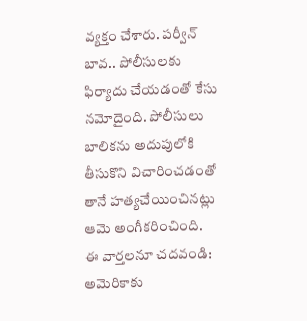వ్యక్తం చేశారు. పర్వీన్ బావ.. పోలీసులకు ఫిర్యాదు చేయడంతో కేసు నమోదైంది. పోలీసులు బాలికను అదుపులోకి తీసుకొని విచారించడంతో తానే హత్యచేయించినట్లు ఆమె అంగీకరించింది.
ఈ వార్తలనూ చదవండి:
అమెరికాకు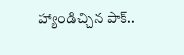హ్యాండిచ్చిన పాక్..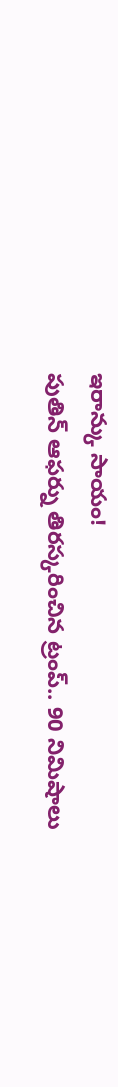ఇరాన్కు సాయం!
పుతిన్ ఆఫర్ను తిరస్కరించిన ట్రంప్.. 90 నిమిషాలు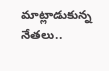మాట్లాడుకున్న నేతలు..